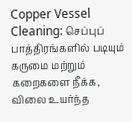Copper Vessel Cleaning: செப்புப் பாத்திரங்களில் படியும் கருமை மற்றும் கறைகளை நீக்க, விலை உயர்ந்த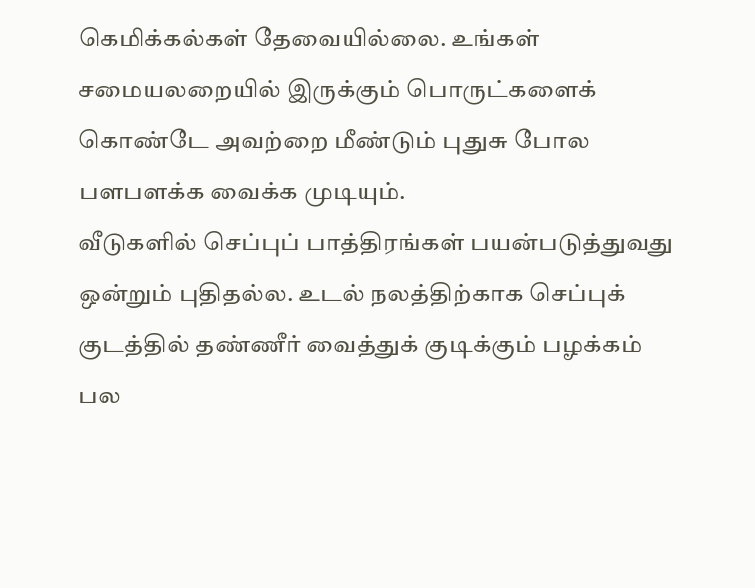கெமிக்கல்கள் தேவையில்லை. உங்கள் சமையலறையில் இருக்கும் பொருட்களைக் கொண்டே அவற்றை மீண்டும் புதுசு போல பளபளக்க வைக்க முடியும்.
வீடுகளில் செப்புப் பாத்திரங்கள் பயன்படுத்துவது ஒன்றும் புதிதல்ல. உடல் நலத்திற்காக செப்புக் குடத்தில் தண்ணீர் வைத்துக் குடிக்கும் பழக்கம் பல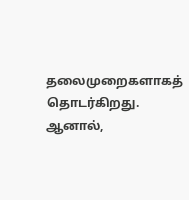தலைமுறைகளாகத் தொடர்கிறது. ஆனால்,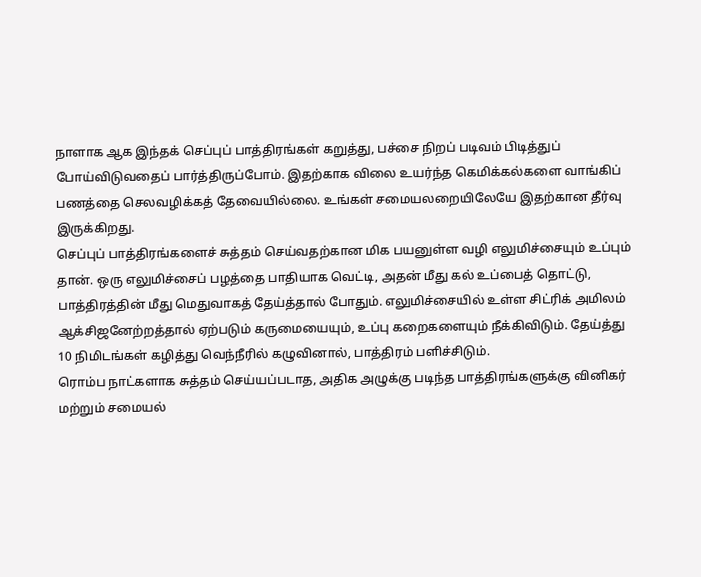நாளாக ஆக இந்தக் செப்புப் பாத்திரங்கள் கறுத்து, பச்சை நிறப் படிவம் பிடித்துப் போய்விடுவதைப் பார்த்திருப்போம். இதற்காக விலை உயர்ந்த கெமிக்கல்களை வாங்கிப் பணத்தை செலவழிக்கத் தேவையில்லை. உங்கள் சமையலறையிலேயே இதற்கான தீர்வு இருக்கிறது.
செப்புப் பாத்திரங்களைச் சுத்தம் செய்வதற்கான மிக பயனுள்ள வழி எலுமிச்சையும் உப்பும் தான். ஒரு எலுமிச்சைப் பழத்தை பாதியாக வெட்டி, அதன் மீது கல் உப்பைத் தொட்டு, பாத்திரத்தின் மீது மெதுவாகத் தேய்த்தால் போதும். எலுமிச்சையில் உள்ள சிட்ரிக் அமிலம் ஆக்சிஜனேற்றத்தால் ஏற்படும் கருமையையும், உப்பு கறைகளையும் நீக்கிவிடும். தேய்த்து 10 நிமிடங்கள் கழித்து வெந்நீரில் கழுவினால், பாத்திரம் பளிச்சிடும்.
ரொம்ப நாட்களாக சுத்தம் செய்யப்படாத, அதிக அழுக்கு படிந்த பாத்திரங்களுக்கு வினிகர் மற்றும் சமையல்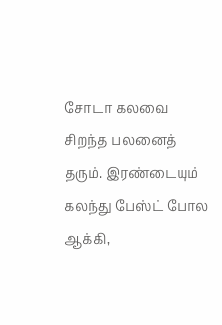சோடா கலவை சிறந்த பலனைத் தரும். இரண்டையும் கலந்து பேஸ்ட் போல ஆக்கி,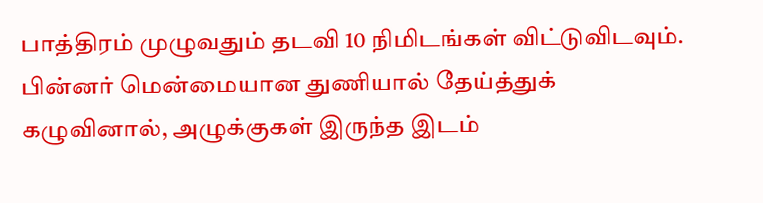பாத்திரம் முழுவதும் தடவி 10 நிமிடங்கள் விட்டுவிடவும். பின்னர் மென்மையான துணியால் தேய்த்துக் கழுவினால், அழுக்குகள் இருந்த இடம்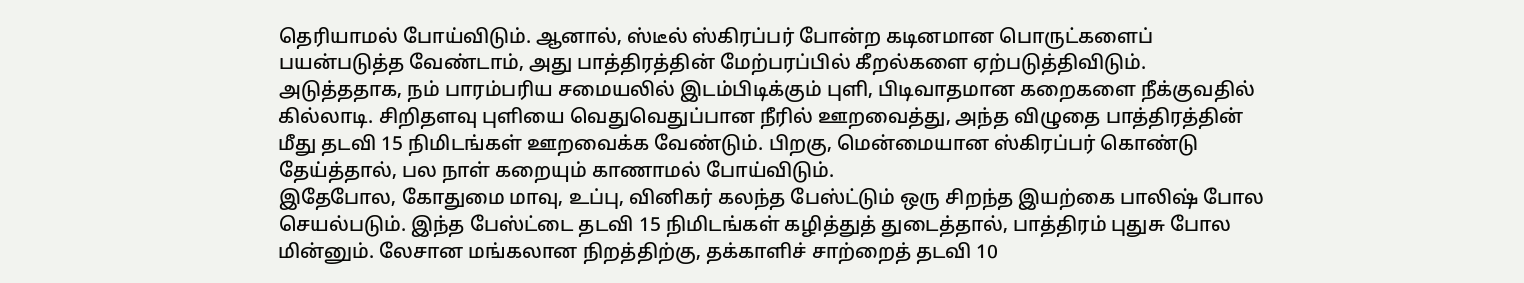தெரியாமல் போய்விடும். ஆனால், ஸ்டீல் ஸ்கிரப்பர் போன்ற கடினமான பொருட்களைப் பயன்படுத்த வேண்டாம், அது பாத்திரத்தின் மேற்பரப்பில் கீறல்களை ஏற்படுத்திவிடும்.
அடுத்ததாக, நம் பாரம்பரிய சமையலில் இடம்பிடிக்கும் புளி, பிடிவாதமான கறைகளை நீக்குவதில் கில்லாடி. சிறிதளவு புளியை வெதுவெதுப்பான நீரில் ஊறவைத்து, அந்த விழுதை பாத்திரத்தின் மீது தடவி 15 நிமிடங்கள் ஊறவைக்க வேண்டும். பிறகு, மென்மையான ஸ்கிரப்பர் கொண்டு தேய்த்தால், பல நாள் கறையும் காணாமல் போய்விடும்.
இதேபோல, கோதுமை மாவு, உப்பு, வினிகர் கலந்த பேஸ்ட்டும் ஒரு சிறந்த இயற்கை பாலிஷ் போல செயல்படும். இந்த பேஸ்ட்டை தடவி 15 நிமிடங்கள் கழித்துத் துடைத்தால், பாத்திரம் புதுசு போல மின்னும். லேசான மங்கலான நிறத்திற்கு, தக்காளிச் சாற்றைத் தடவி 10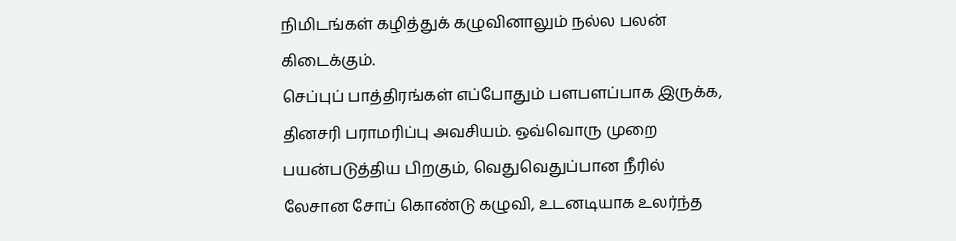நிமிடங்கள் கழித்துக் கழுவினாலும் நல்ல பலன் கிடைக்கும்.
செப்புப் பாத்திரங்கள் எப்போதும் பளபளப்பாக இருக்க, தினசரி பராமரிப்பு அவசியம். ஒவ்வொரு முறை பயன்படுத்திய பிறகும், வெதுவெதுப்பான நீரில் லேசான சோப் கொண்டு கழுவி, உடனடியாக உலர்ந்த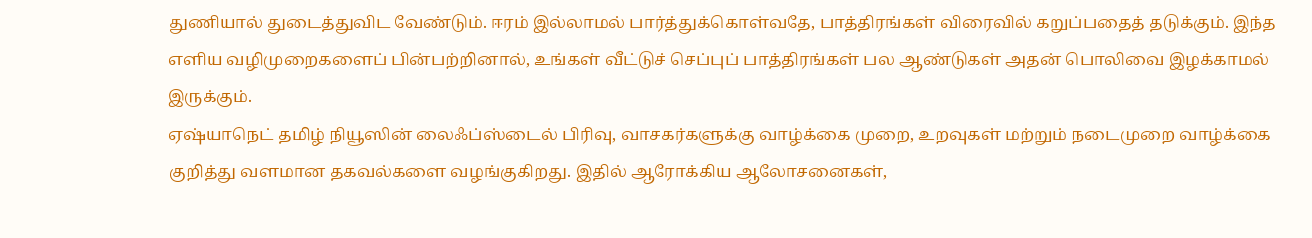துணியால் துடைத்துவிட வேண்டும். ஈரம் இல்லாமல் பார்த்துக்கொள்வதே, பாத்திரங்கள் விரைவில் கறுப்பதைத் தடுக்கும். இந்த எளிய வழிமுறைகளைப் பின்பற்றினால், உங்கள் வீட்டுச் செப்புப் பாத்திரங்கள் பல ஆண்டுகள் அதன் பொலிவை இழக்காமல் இருக்கும்.
ஏஷ்யாநெட் தமிழ் நியூஸின் லைஃப்ஸ்டைல் பிரிவு, வாசகர்களுக்கு வாழ்க்கை முறை, உறவுகள் மற்றும் நடைமுறை வாழ்க்கை குறித்து வளமான தகவல்களை வழங்குகிறது. இதில் ஆரோக்கிய ஆலோசனைகள்,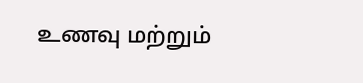உணவு மற்றும்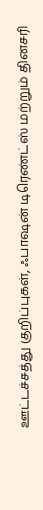ஊட்டச்சத்து குறிப்புகள், ஃபாஷன் டிரெண்ட்ஸ் மற்றும் தினசரி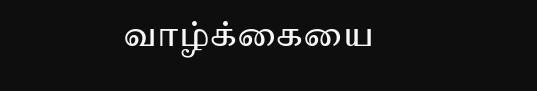வாழ்க்கையை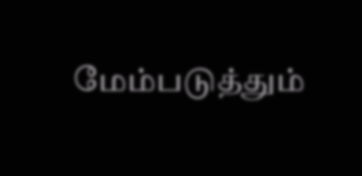மேம்படுத்தும்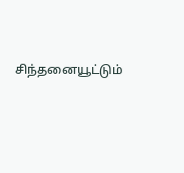சிந்தனையூட்டும்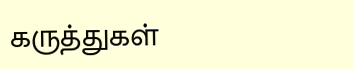கருத்துகள்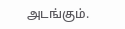அடங்கும்.